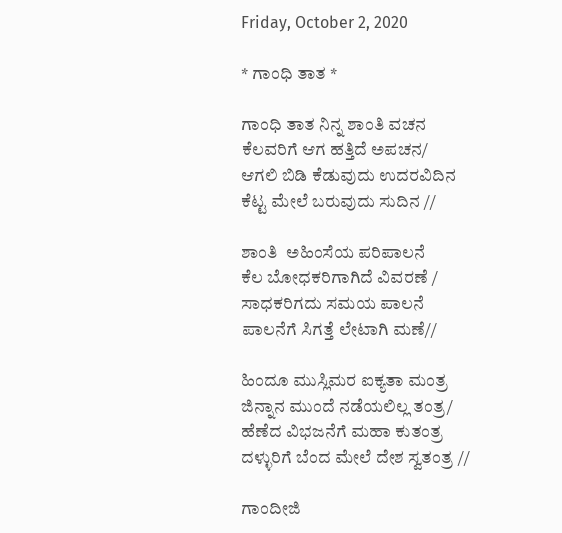Friday, October 2, 2020

* ಗಾಂಧಿ ತಾತ *

ಗಾಂಧಿ ತಾತ ನಿನ್ನ ಶಾಂತಿ ವಚನ
ಕೆಲವರಿಗೆ ಆಗ ಹತ್ತಿದೆ ಅಪಚನ/
ಆಗಲಿ ಬಿಡಿ ಕೆಡುವುದು ಉದರವಿದಿನ
ಕೆಟ್ಟ ಮೇಲೆ ಬರುವುದು ಸುದಿನ //

ಶಾಂತಿ  ಅಹಿಂಸೆಯ ಪರಿಪಾಲನೆ
ಕೆಲ ಬೋಧಕರಿಗಾಗಿದೆ ವಿವರಣೆ /
ಸಾಧಕರಿಗದು ಸಮಯ ಪಾಲನೆ
ಪಾಲನೆಗೆ ಸಿಗತ್ತೆ ಲೇಟಾಗಿ ಮಣೆ//

ಹಿಂದೂ ಮುಸ್ಲಿಮರ ಐಕ್ಯತಾ ಮಂತ್ರ
ಜಿನ್ನಾನ ಮುಂದೆ ನಡೆಯಲಿಲ್ಲ ತಂತ್ರ/
ಹೆಣೆದ ವಿಭಜನೆಗೆ ಮಹಾ ಕುತಂತ್ರ
ದಳ್ಳುರಿಗೆ ಬೆಂದ ಮೇಲೆ ದೇಶ ಸ್ವತಂತ್ರ //

ಗಾಂದೀಜಿ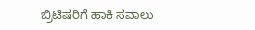ಬ್ರಿಟಿಷರಿಗೆ ಹಾಕಿ ಸವಾಲು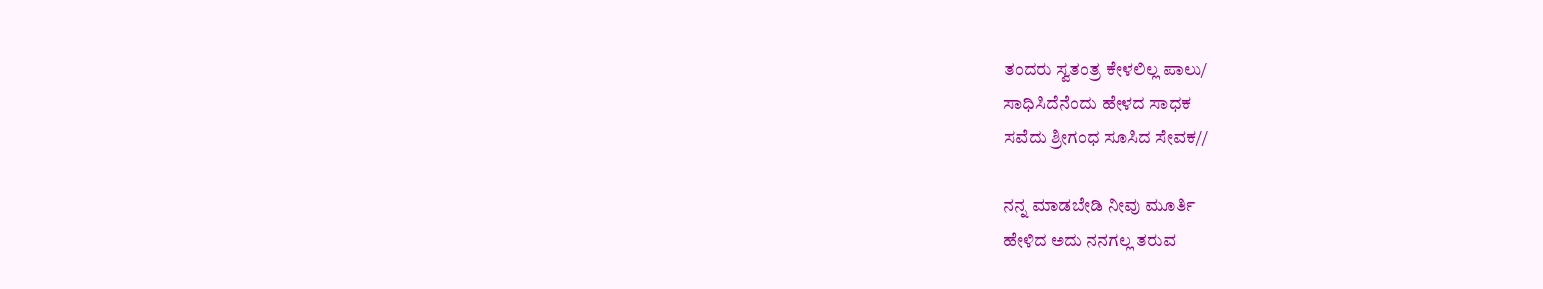ತಂದರು ಸ್ವತಂತ್ರ ಕೇಳಲಿಲ್ಲ ಪಾಲು/
ಸಾಧಿಸಿದೆನೆಂದು ಹೇಳದ ಸಾಧಕ
ಸವೆದು ಶ್ರೀಗಂಧ ಸೂಸಿದ ಸೇವಕ//

ನನ್ನ ಮಾಡಬೇಡಿ ನೀವು ಮೂರ್ತಿ
ಹೇಳಿದ ಅದು ನನಗಲ್ಲ ತರುವ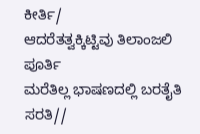ಕೀರ್ತಿ/
ಆದರೆತತ್ವಕ್ಕಿಟ್ಟಿವು ತಿಲಾಂಜಲಿ ಪೂರ್ತಿ
ಮರೆತಿಲ್ಲ ಭಾಷಣದಲ್ಲಿ ಬರತೈತಿ ಸರತಿ//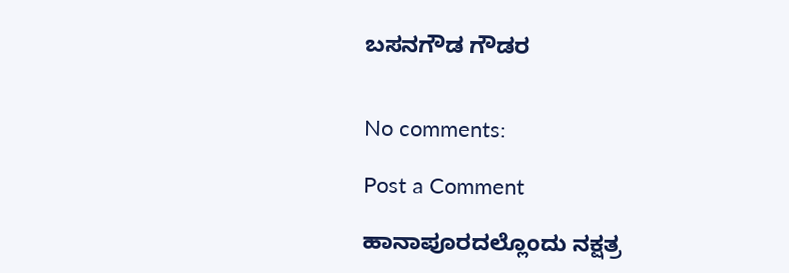ಬಸನಗೌಡ ಗೌಡರ


No comments:

Post a Comment

ಹಾನಾಪೂರದಲ್ಲೊಂದು ನಕ್ಷತ್ರ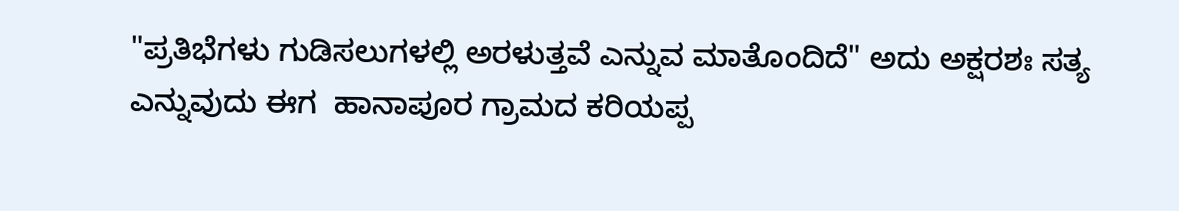"ಪ್ರತಿಭೆಗಳು ಗುಡಿಸಲುಗಳಲ್ಲಿ ಅರಳುತ್ತವೆ ಎನ್ನುವ ಮಾತೊಂದಿದೆ" ಅದು ಅಕ್ಷರಶಃ ಸತ್ಯ ಎನ್ನುವುದು ಈಗ  ಹಾನಾಪೂರ ಗ್ರಾಮದ ಕರಿಯಪ್ಪ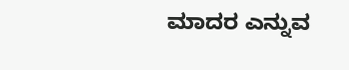ಮಾದರ ಎನ್ನುವ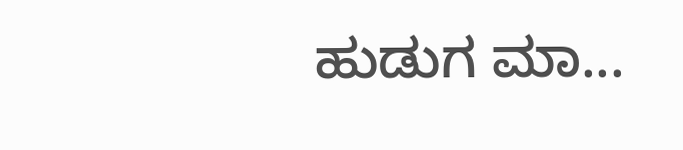ಹುಡುಗ ಮಾ...